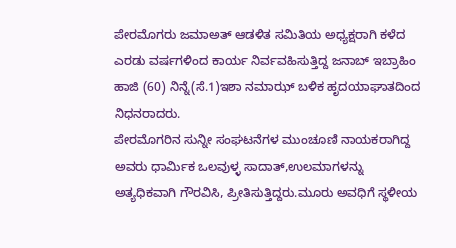ಪೇರಮೊಗರು ಜಮಾಅತ್ ಆಡಳಿತ ಸಮಿತಿಯ ಅಧ್ಯಕ್ಷರಾಗಿ ಕಳೆದ ಎರಡು ವರ್ಷಗಳಿಂದ ಕಾರ್ಯ ನಿರ್ವವಹಿಸುತ್ತಿದ್ದ ಜನಾಬ್ ಇಬ್ರಾಹಿಂ ಹಾಜಿ (60) ನಿನ್ನೆ(ಸೆ.1)ಇಶಾ ನಮಾಝ್ ಬಳಿಕ ಹೃದಯಾಘಾತದಿಂದ ನಿಧನರಾದರು.
ಪೇರಮೊಗರಿನ ಸುನ್ನೀ ಸಂಘಟನೆಗಳ ಮುಂಚೂಣಿ ನಾಯಕರಾಗಿದ್ದ ಅವರು ಧಾರ್ಮಿಕ ಒಲವುಳ್ಳ ಸಾದಾತ್,ಉಲಮಾಗಳನ್ನು ಅತ್ಯಧಿಕವಾಗಿ ಗೌರವಿಸಿ, ಪ್ರೀತಿಸುತ್ತಿದ್ದರು.ಮೂರು ಅವಧಿಗೆ ಸ್ಥಳೀಯ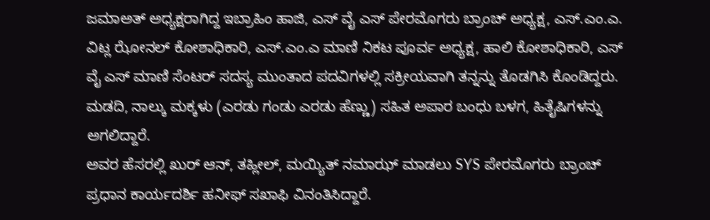ಜಮಾಅತ್ ಅಧ್ಯಕ್ಷರಾಗಿದ್ದ ಇಬ್ರಾಹಿಂ ಹಾಜಿ, ಎಸ್ ವೈ ಎಸ್ ಪೇರಮೊಗರು ಬ್ರಾಂಚ್ ಅಧ್ಯಕ್ಷ, ಎಸ್.ಎಂ.ಎ. ವಿಟ್ಲ ಝೋನಲ್ ಕೋಶಾಧಿಕಾರಿ, ಎಸ್.ಎಂ.ಎ ಮಾಣಿ ನಿಕಟ ಪೂರ್ವ ಅಧ್ಯಕ್ಷ, ಹಾಲಿ ಕೋಶಾಧಿಕಾರಿ, ಎಸ್ ವೈ ಎಸ್ ಮಾಣಿ ಸೆಂಟರ್ ಸದಸ್ಯ ಮುಂತಾದ ಪದವಿಗಳಲ್ಲಿ ಸಕ್ರೀಯವಾಗಿ ತನ್ನನ್ನು ತೊಡಗಿಸಿ ಕೊಂಡಿದ್ದರು.
ಮಡದಿ, ನಾಲ್ಕು ಮಕ್ಕಳು (ಎರಡು ಗಂಡು ಎರಡು ಹೆಣ್ಣು) ಸಹಿತ ಅಪಾರ ಬಂಧು ಬಳಗ, ಹಿತೈಷಿಗಳನ್ನು ಅಗಲಿದ್ದಾರೆ.
ಅವರ ಹೆಸರಲ್ಲಿ ಖುರ್ ಆನ್, ತಹ್ಲೀಲ್, ಮಯ್ಯಿತ್ ನಮಾಝ್ ಮಾಡಲು SYS ಪೇರಮೊಗರು ಬ್ರಾಂಚ್ ಪ್ರಧಾನ ಕಾರ್ಯದರ್ಶಿ ಹನೀಫ್ ಸಖಾಫಿ ವಿನಂತಿಸಿದ್ದಾರೆ.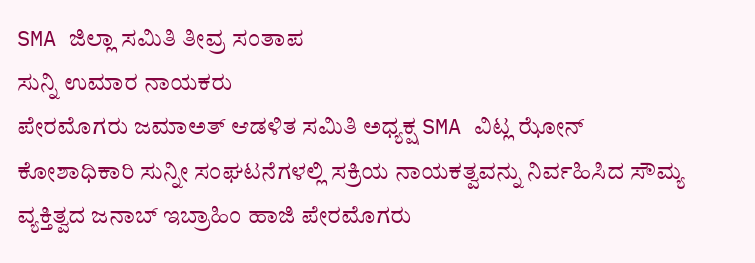SMA ಜಿಲ್ಲಾ ಸಮಿತಿ ತೀವ್ರ ಸಂತಾಪ
ಸುನ್ನಿ ಉಮಾರ ನಾಯಕರು
ಪೇರಮೊಗರು ಜಮಾಅತ್ ಆಡಳಿತ ಸಮಿತಿ ಅಧ್ಯಕ್ಷ SMA ವಿಟ್ಲ ಝೋನ್ ಕೋಶಾಧಿಕಾರಿ ಸುನ್ನೀ ಸಂಘಟನೆಗಳಲ್ಲಿ ಸಕ್ರಿಯ ನಾಯಕತ್ವವನ್ನು ನಿರ್ವಹಿಸಿದ ಸೌಮ್ಯ ವ್ಯಕ್ತಿತ್ವದ ಜನಾಬ್ ಇಬ್ರಾಹಿಂ ಹಾಜಿ ಪೇರಮೊಗರು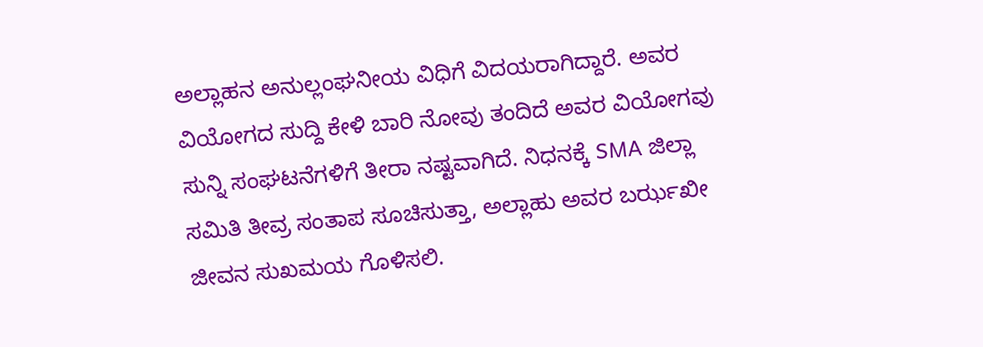ಅಲ್ಲಾಹನ ಅನುಲ್ಲಂಘನೀಯ ವಿಧಿಗೆ ವಿದಯರಾಗಿದ್ದಾರೆ. ಅವರ ವಿಯೋಗದ ಸುದ್ದಿ ಕೇಳಿ ಬಾರಿ ನೋವು ತಂದಿದೆ ಅವರ ವಿಯೋಗವು ಸುನ್ನಿ ಸಂಘಟನೆಗಳಿಗೆ ತೀರಾ ನಷ್ಟವಾಗಿದೆ. ನಿಧನಕ್ಕೆ SMA ಜಿಲ್ಲಾ ಸಮಿತಿ ತೀವ್ರ ಸಂತಾಪ ಸೂಚಿಸುತ್ತಾ, ಅಲ್ಲಾಹು ಅವರ ಬರ್ಝಖೀ ಜೀವನ ಸುಖಮಯ ಗೊಳಿಸಲಿ.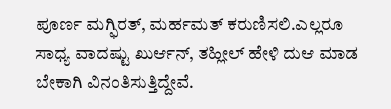ಪೂರ್ಣ ಮಗ್ಫಿರತ್, ಮರ್ಹಮತ್ ಕರುಣಿಸಲಿ.ಎಲ್ಲರೂ ಸಾಧ್ಯ ವಾದಷ್ಟು ಖುರ್ಆನ್, ತಹ್ಲೀಲ್ ಹೇಳಿ ದುಆ ಮಾಡ ಬೇಕಾಗಿ ವಿನಂತಿಸುತ್ತಿದ್ದೇವೆ.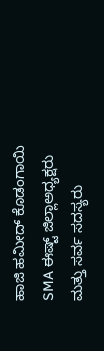ಹಾಜಿ ಹಮೀದ್ ಕೊಡಂಗಾಯಿ
SMA ಈಷ್ಟ್ ಜಿಲ್ಲಾಅಧ್ಯಕ್ಷರು ಮತ್ತು ಸರ್ವ ಸದಸ್ಯರು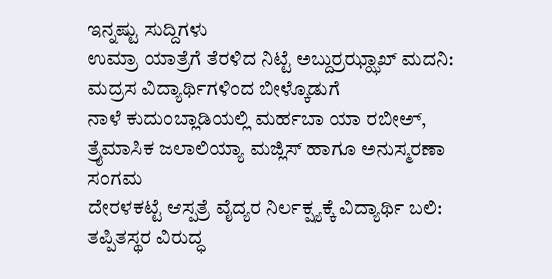ಇನ್ನಷ್ಟು ಸುದ್ದಿಗಳು
ಉಮ್ರಾ ಯಾತ್ರೆಗೆ ತೆರಳಿದ ನಿಟ್ಟೆ ಅಬ್ದುರ್ರಝ್ಝಾಖ್ ಮದನಿ: ಮದ್ರಸ ವಿದ್ಯಾರ್ಥಿಗಳಿಂದ ಬೀಳ್ಕೊಡುಗೆ
ನಾಳೆ ಕುದುಂಬ್ಲಾಡಿಯಲ್ಲಿ ಮರ್ಹಬಾ ಯಾ ರಬೀಅ್, ತ್ರೈಮಾಸಿಕ ಜಲಾಲಿಯ್ಯಾ ಮಜ್ಲಿಸ್ ಹಾಗೂ ಅನುಸ್ಮರಣಾ ಸಂಗಮ
ದೇರಳಕಟ್ಟೆ ಆಸ್ಪತ್ರೆ ವೈದ್ಯರ ನಿರ್ಲಕ್ಷ್ಯಕ್ಕೆ ವಿದ್ಯಾರ್ಥಿ ಬಲಿ: ತಪ್ಪಿತಸ್ಥರ ವಿರುದ್ಧ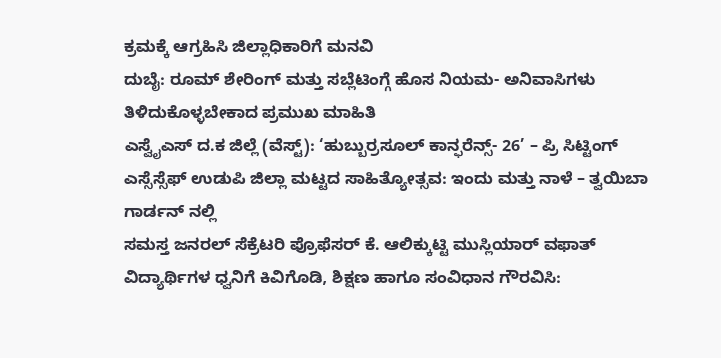ಕ್ರಮಕ್ಕೆ ಆಗ್ರಹಿಸಿ ಜಿಲ್ಲಾಧಿಕಾರಿಗೆ ಮನವಿ
ದುಬೈ: ರೂಮ್ ಶೇರಿಂಗ್ ಮತ್ತು ಸಬ್ಲೆಟಿಂಗ್ಗೆ ಹೊಸ ನಿಯಮ- ಅನಿವಾಸಿಗಳು ತಿಳಿದುಕೊಳ್ಳಬೇಕಾದ ಪ್ರಮುಖ ಮಾಹಿತಿ
ಎಸ್ವೈಎಸ್ ದ.ಕ ಜಿಲ್ಲೆ (ವೆಸ್ಟ್): ‘ಹುಬ್ಬುರ್ರಸೂಲ್ ಕಾನ್ಫರೆನ್ಸ್- 26’ – ಪ್ರಿ ಸಿಟ್ಟಿಂಗ್
ಎಸ್ಸೆಸ್ಸೆಫ್ ಉಡುಪಿ ಜಿಲ್ಲಾ ಮಟ್ಟದ ಸಾಹಿತ್ಯೋತ್ಸವ: ಇಂದು ಮತ್ತು ನಾಳೆ – ತ್ವಯಿಬಾ ಗಾರ್ಡನ್ ನಲ್ಲಿ
ಸಮಸ್ತ ಜನರಲ್ ಸೆಕ್ರೆಟರಿ ಪ್ರೊಫೆಸರ್ ಕೆ. ಆಲಿಕ್ಕುಟ್ಟಿ ಮುಸ್ಲಿಯಾರ್ ವಫಾತ್
ವಿದ್ಯಾರ್ಥಿಗಳ ಧ್ವನಿಗೆ ಕಿವಿಗೊಡಿ, ಶಿಕ್ಷಣ ಹಾಗೂ ಸಂವಿಧಾನ ಗೌರವಿಸಿ: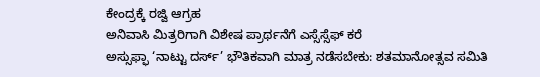ಕೇಂದ್ರಕ್ಕೆ ರಜ್ವಿ ಆಗ್ರಹ
ಅನಿವಾಸಿ ಮಿತ್ರರಿಗಾಗಿ ವಿಶೇಷ ಪ್ರಾರ್ಥನೆಗೆ ಎಸ್ಸೆಸ್ಸೆಫ್ ಕರೆ
ಅಸ್ಸುಫ್ಫಾ ‘ನಾಟ್ಟು ದರ್ಸ್’ ಭೌತಿಕವಾಗಿ ಮಾತ್ರ ನಡೆಸಬೇಕು: ಶತಮಾನೋತ್ಸವ ಸಮಿತಿ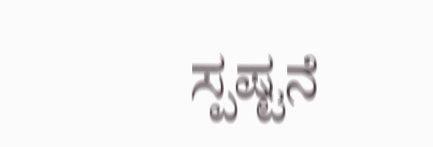ಸ್ಪಷ್ಟನೆ